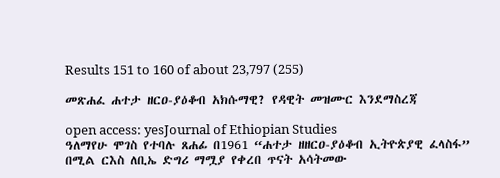Results 151 to 160 of about 23,797 (255)

መጽሐፈ ሐተታ ዘርዐ-ያዕቆብ አክሱማዊ? የዳዊት መዝሙር እንደማስረጃ

open access: yesJournal of Ethiopian Studies
ዓለማየሁ ሞገስ የተባሉ ጸሐፊ በ1961 “ሐተታ ዘዘርዐ-ያዕቆብ ኢትዮጵያዊ ፈላስፋ” በሚል ርእስ ለቢኤ ድግሪ ማሟያ የቀረበ ጥናት አሳትመው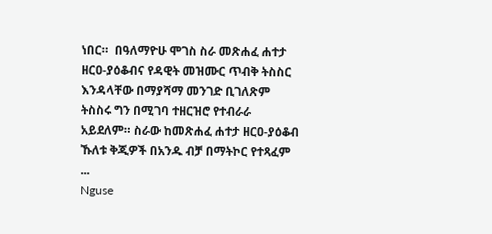ነበር።  በዓለማዮሁ ሞገስ ስራ መጽሐፈ ሐተታ ዘርዐ-ያዕቆብና የዳዊት መዝሙር ጥብቅ ትስስር እንዳላቸው በማያሻማ መንገድ ቢገለጽም ትስስሩ ግን በሚገባ ተዘርዝሮ የተብራራ አይደለም። ስራው ከመጽሐፈ ሐተታ ዘርዐ-ያዕቆብ ኹለቱ ቅጂዎች በአንዱ ብቻ በማትኮር የተጻፈም ...
Nguse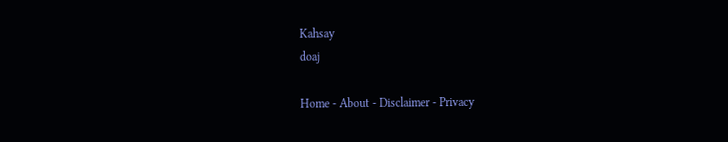Kahsay
doaj

Home - About - Disclaimer - Privacy